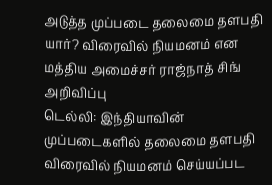அடுத்த முப்படை தலைமை தளபதி யார்? விரைவில் நியமனம் என மத்திய அமைச்சர் ராஜ்நாத் சிங் அறிவிப்பு
டெல்லி: இந்தியாவின் முப்படைகளில் தலைமை தளபதி விரைவில் நியமனம் செய்யப்பட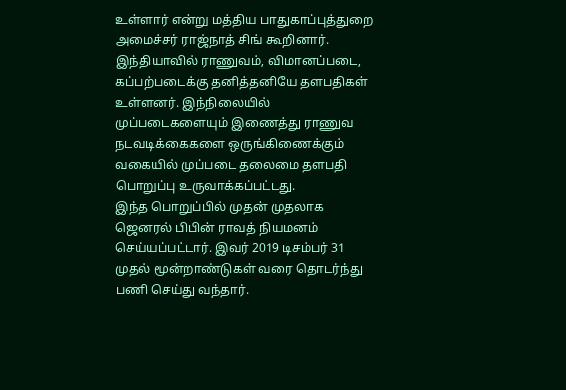உள்ளார் என்று மத்திய பாதுகாப்புத்துறை அமைச்சர் ராஜ்நாத் சிங் கூறினார்.
இந்தியாவில் ராணுவம், விமானப்படை, கப்பற்படைக்கு தனித்தனியே தளபதிகள் உள்ளனர். இந்நிலையில் முப்படைகளையும் இணைத்து ராணுவ நடவடிக்கைகளை ஒருங்கிணைக்கும் வகையில் முப்படை தலைமை தளபதி பொறுப்பு உருவாக்கப்பட்டது.
இந்த பொறுப்பில் முதன் முதலாக ஜெனரல் பிபின் ராவத் நியமனம் செய்யப்பட்டார். இவர் 2019 டிசம்பர் 31 முதல் மூன்றாண்டுகள் வரை தொடர்ந்து பணி செய்து வந்தார்.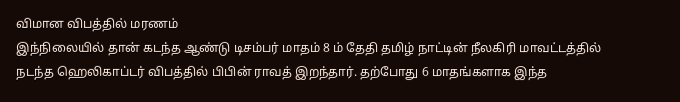விமான விபத்தில் மரணம்
இந்நிலையில் தான் கடந்த ஆண்டு டிசம்பர் மாதம் 8 ம் தேதி தமிழ் நாட்டின் நீலகிரி மாவட்டத்தில் நடந்த ஹெலிகாப்டர் விபத்தில் பிபின் ராவத் இறந்தார். தற்போது 6 மாதங்களாக இந்த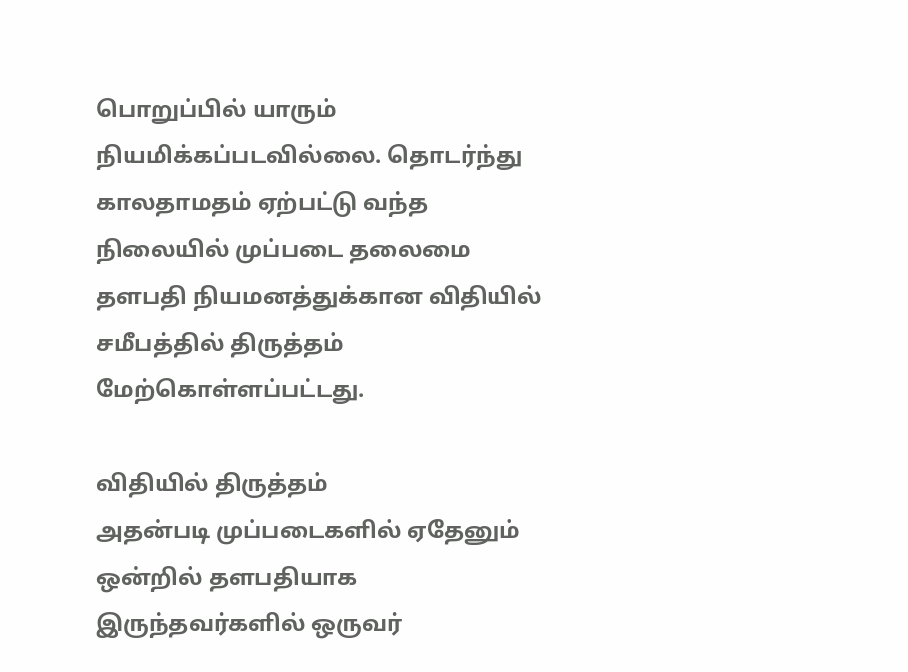பொறுப்பில் யாரும் நியமிக்கப்படவில்லை. தொடர்ந்து காலதாமதம் ஏற்பட்டு வந்த நிலையில் முப்படை தலைமை தளபதி நியமனத்துக்கான விதியில் சமீபத்தில் திருத்தம் மேற்கொள்ளப்பட்டது.

விதியில் திருத்தம்
அதன்படி முப்படைகளில் ஏதேனும் ஒன்றில் தளபதியாக இருந்தவர்களில் ஒருவர்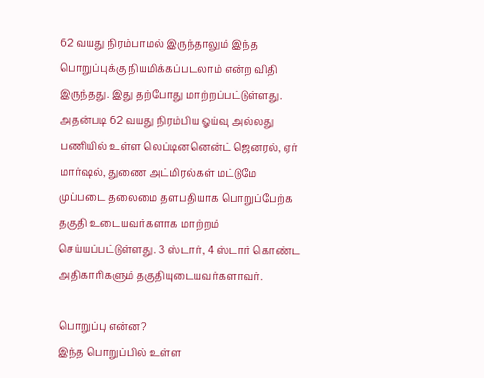62 வயது நிரம்பாமல் இருந்தாலும் இந்த பொறுப்புக்கு நியமிக்கப்படலாம் என்ற விதி இருந்தது. இது தற்போது மாற்றப்பட்டுள்ளது. அதன்படி 62 வயது நிரம்பிய ஓய்வு அல்லது பணியில் உள்ள லெப்டினனென்ட் ஜெனரல், ஏர் மார்ஷல், துணை அட்மிரல்கள் மட்டுமே முப்படை தலைமை தளபதியாக பொறுப்பேற்க தகுதி உடையவர்களாக மாற்றம் செய்யப்பட்டுள்ளது. 3 ஸ்டார், 4 ஸ்டார் கொண்ட அதிகாரிகளும் தகுதியுடையவர்களாவர்.

பொறுப்பு என்ன?
இந்த பொறுப்பில் உள்ள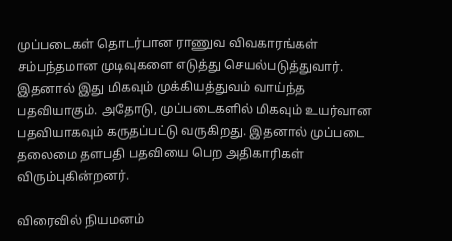முப்படைகள் தொடர்பான ராணுவ விவகாரங்கள் சம்பந்தமான முடிவுகளை எடுத்து செயல்படுத்துவார். இதனால் இது மிகவும் முக்கியத்துவம் வாய்ந்த பதவியாகும். அதோடு, முப்படைகளில் மிகவும் உயர்வான பதவியாகவும் கருதப்பட்டு வருகிறது. இதனால் முப்படை தலைமை தளபதி பதவியை பெற அதிகாரிகள் விரும்புகின்றனர்.

விரைவில் நியமனம்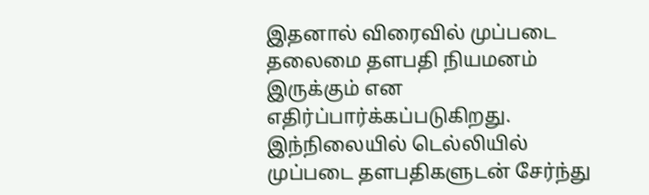இதனால் விரைவில் முப்படை தலைமை தளபதி நியமனம் இருக்கும் என எதிர்ப்பார்க்கப்படுகிறது. இந்நிலையில் டெல்லியில் முப்படை தளபதிகளுடன் சேர்ந்து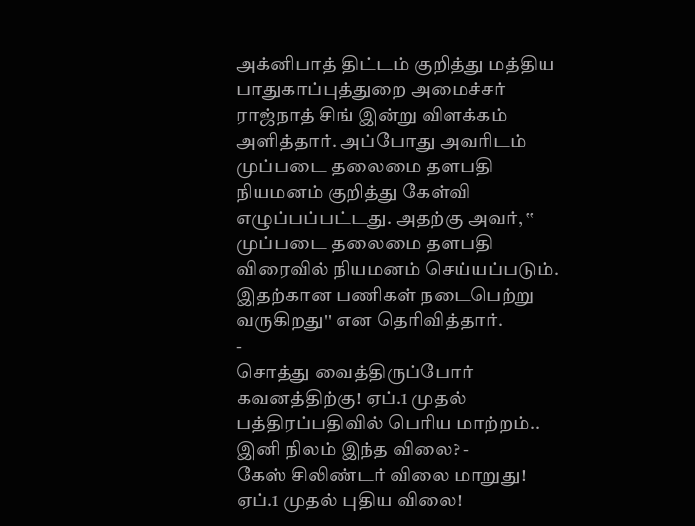அக்னிபாத் திட்டம் குறித்து மத்திய பாதுகாப்புத்துறை அமைச்சர் ராஜ்நாத் சிங் இன்று விளக்கம் அளித்தார். அப்போது அவரிடம் முப்படை தலைமை தளபதி நியமனம் குறித்து கேள்வி எழுப்பப்பட்டது. அதற்கு அவர், ‛‛ முப்படை தலைமை தளபதி விரைவில் நியமனம் செய்யப்படும். இதற்கான பணிகள் நடைபெற்று வருகிறது'' என தெரிவித்தார்.
-
சொத்து வைத்திருப்போர் கவனத்திற்கு! ஏப்.1 முதல் பத்திரப்பதிவில் பெரிய மாற்றம்.. இனி நிலம் இந்த விலை? -
கேஸ் சிலிண்டர் விலை மாறுது! ஏப்.1 முதல் புதிய விலை!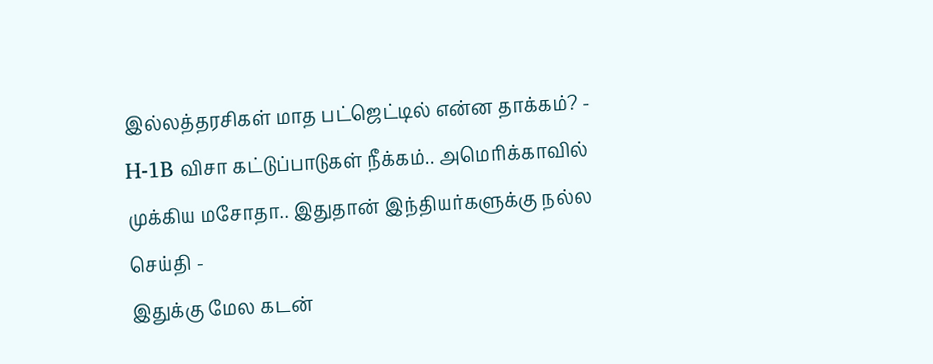இல்லத்தரசிகள் மாத பட்ஜெட்டில் என்ன தாக்கம்? -
H-1B விசா கட்டுப்பாடுகள் நீக்கம்.. அமெரிக்காவில் முக்கிய மசோதா.. இதுதான் இந்தியர்களுக்கு நல்ல செய்தி -
இதுக்கு மேல கடன்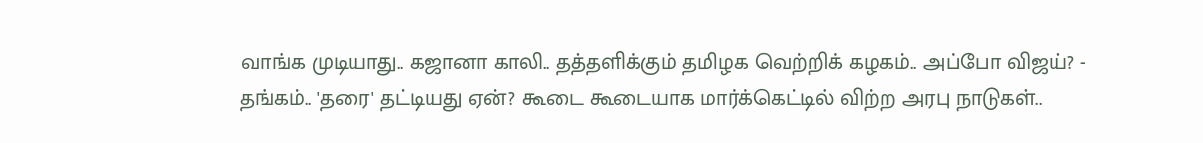வாங்க முடியாது.. கஜானா காலி.. தத்தளிக்கும் தமிழக வெற்றிக் கழகம்.. அப்போ விஜய்? -
தங்கம்.. 'தரை' தட்டியது ஏன்? கூடை கூடையாக மார்க்கெட்டில் விற்ற அரபு நாடுகள்..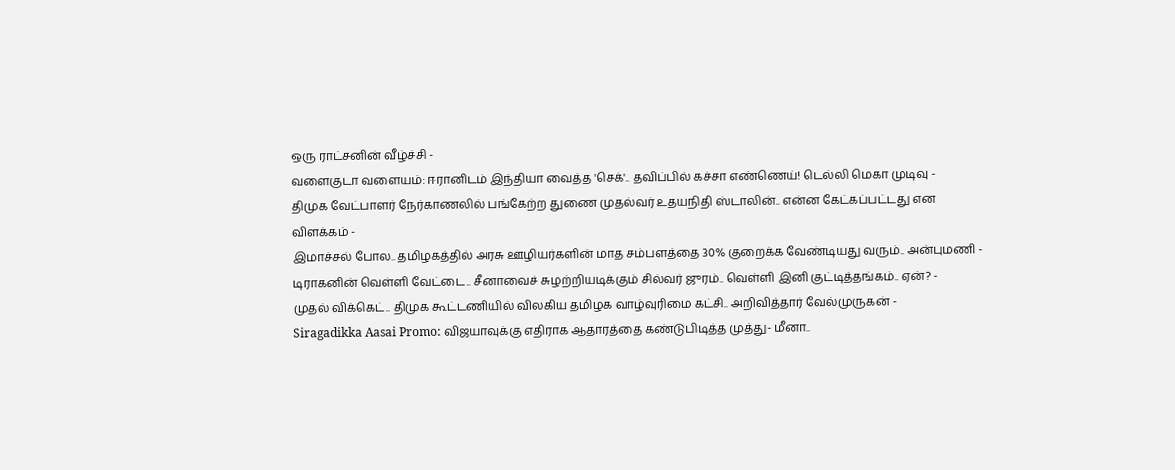ஒரு ராட்சனின் வீழ்ச்சி -
வளைகுடா வளையம்: ஈரானிடம் இந்தியா வைத்த 'செக்'.. தவிப்பில் கச்சா எண்ணெய்! டெல்லி மெகா முடிவு -
திமுக வேட்பாளர் நேர்காணலில் பங்கேற்ற துணை முதல்வர் உதயநிதி ஸ்டாலின்.. என்ன கேட்கப்பட்டது என விளக்கம் -
இமாச்சல் போல.. தமிழகத்தில் அரசு ஊழியர்களின் மாத சம்பளத்தை 30% குறைக்க வேண்டியது வரும்.. அன்புமணி -
டிராகனின் வெள்ளி வேட்டை.. சீனாவைச் சுழற்றியடிக்கும் சில்வர் ஜுரம்.. வெள்ளி இனி குட்டித்தங்கம்.. ஏன்? -
முதல் விக்கெட்.. திமுக கூட்டணியில் விலகிய தமிழக வாழ்வுரிமை கட்சி.. அறிவித்தார் வேல்முருகன் -
Siragadikka Aasai Promo: விஜயாவுக்கு எதிராக ஆதாரத்தை கண்டுபிடித்த முத்து- மீனா..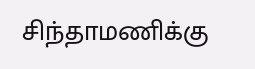சிந்தாமணிக்கு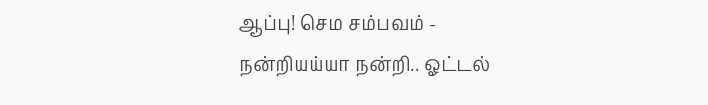ஆப்பு! செம சம்பவம் -
நன்றியய்யா நன்றி.. ஓட்டல்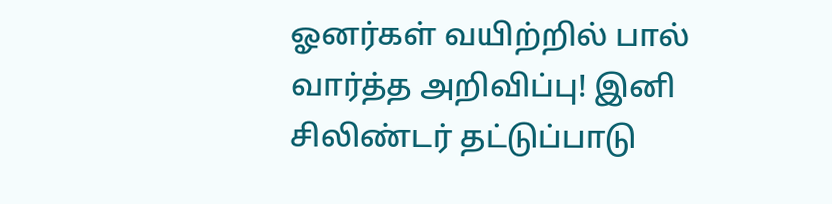ஓனர்கள் வயிற்றில் பால் வார்த்த அறிவிப்பு! இனி சிலிண்டர் தட்டுப்பாடு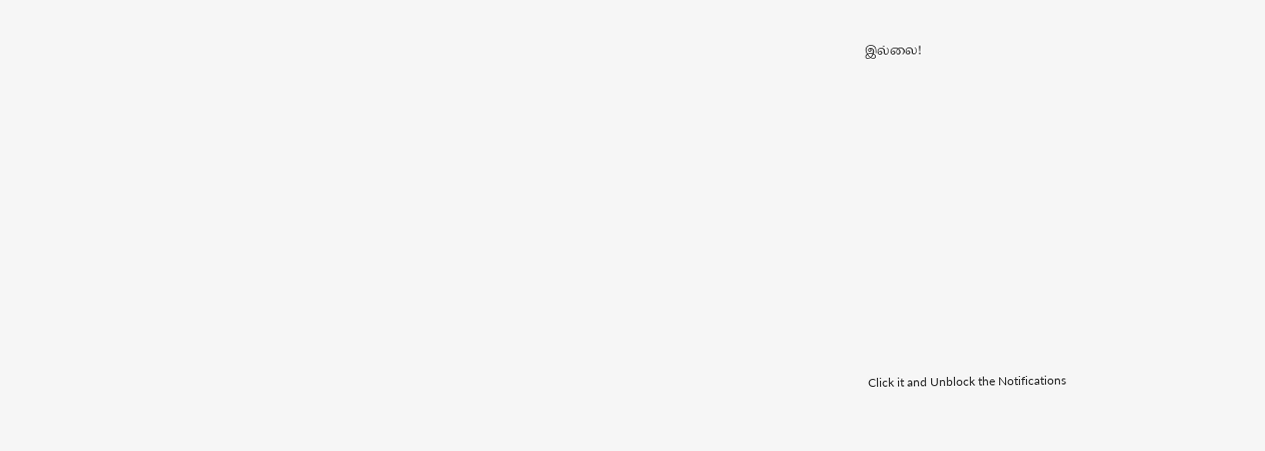இல்லை!












Click it and Unblock the Notifications